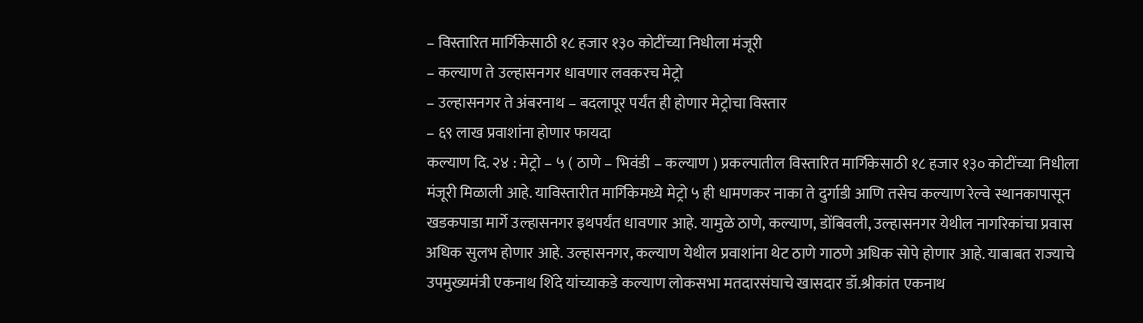– विस्तारित मार्गिकेसाठी १८ हजार १३० कोटींच्या निधीला मंजूरी
– कल्याण ते उल्हासनगर धावणार लवकरच मेट्रो
– उल्हासनगर ते अंबरनाथ – बदलापूर पर्यंत ही होणार मेट्रोचा विस्तार
– ६९ लाख प्रवाशांना होणार फायदा
कल्याण दि. २४ : मेट्रो – ५ ( ठाणे – भिवंडी – कल्याण ) प्रकल्पातील विस्तारित मार्गिकेसाठी १८ हजार १३० कोटींच्या निधीला मंजूरी मिळाली आहे. याविस्तारीत मार्गिकेमध्ये मेट्रो ५ ही धामणकर नाका ते दुर्गाडी आणि तसेच कल्याण रेल्वे स्थानकापासून खडकपाडा मार्गे उल्हासनगर इथपर्यंत धावणार आहे. यामुळे ठाणे, कल्याण, डोंबिवली, उल्हासनगर येथील नागरिकांचा प्रवास अधिक सुलभ होणार आहे. उल्हासनगर, कल्याण येथील प्रवाशांना थेट ठाणे गाठणे अधिक सोपे होणार आहे. याबाबत राज्याचे उपमुख्यमंत्री एकनाथ शिंदे यांच्याकडे कल्याण लोकसभा मतदारसंघाचे खासदार डॉ.श्रीकांत एकनाथ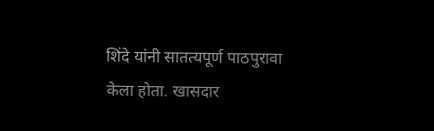शिंदे यांनी सातत्यपूर्ण पाठपुरावा केला होता. खासदार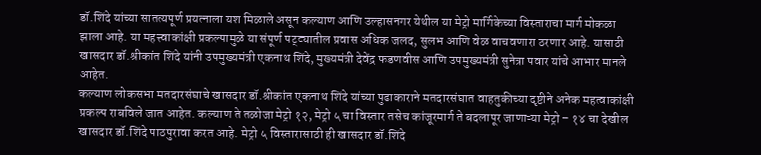डॉ.शिंदे यांच्या सातत्यपूर्ण प्रयत्नाला यश मिळाले असून कल्याण आणि उल्हासनगर येथील या मेट्रो मार्गिकेच्या विस्ताराचा मार्ग मोकळा झाला आहे. या महत्त्वाकांक्षी प्रकल्पामुळे या संपूर्ण पट्ट्यातील प्रवास अधिक जलद, सुलभ आणि वेळ वाचवणारा ठरणार आहे. यासाठी खासदार डॉ.श्रीकांत शिंदे यांनी उपमुख्यमंत्री एकनाथ शिंदे, मुख्यमंत्री देवेंद्र फडणवीस आणि उपमुख्यमंत्री सुनेत्रा पवार यांचे आभार मानले आहेत.
कल्याण लोकसभा मतदारसंघाचे खासदार डॉ.श्रीकांत एकनाथ शिंदे यांच्या पुढाकाराने मतदारसंघात वाहतुकीच्या दृष्टीने अनेक महत्वाकांक्षी प्रकल्प राबविले जात आहेत. कल्याण ते तळोजा मेट्रो १२, मेट्रो ५ चा विस्तार तसेच कांजूरमार्ग ते बदलापूर जाणाऱ्या मेट्रो – १४ चा देखील खासदार डॉ.शिंदे पाठपुरावा करत आहे. मेट्रो ५ विस्तारासाठी ही खासदार डॉ.शिंदे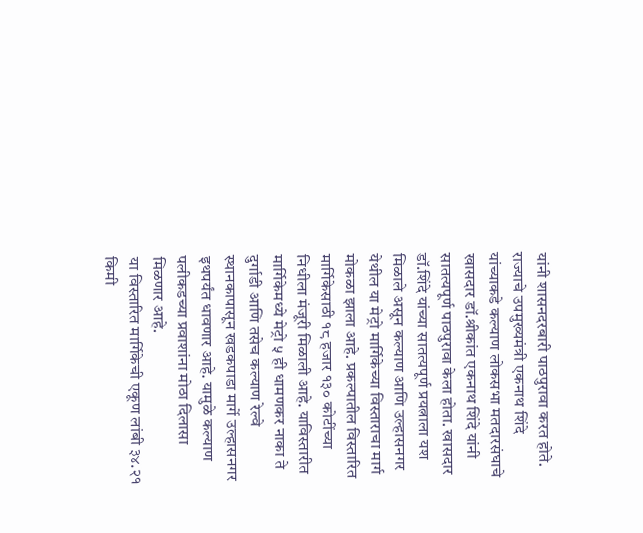यांनी शासनदरबारी पाठपुरावा करत होते. राज्याचे उपमुख्यमंत्री एकनाथ शिंदे यांच्याकडे कल्याण लोकसभा मतदारसंघाचे खासदार डॉ.श्रीकांत एकनाथ शिंदे यांनी सातत्यपूर्ण पाठपुरावा केला होता. खासदार डॉ.शिंदे यांच्या सातत्यपूर्ण प्रयत्नाला यश मिळाले असून कल्याण आणि उल्हासनगर येथील या मेट्रो मार्गिकेच्या विस्ताराचा मार्ग मोकळा झाला आहे. प्रकल्पातील विस्तारित मार्गिकेसाठी १८ हजार १३० कोटींच्या निधीला मंजूरी मिळाली आहे. याविस्तारीत मार्गिकेमध्ये मेट्रो ५ ही धामणकर नाका ते दुर्गाडी आणि तसेच कल्याण रेल्वे स्थानकापासून खडकपाडा मार्गे उल्हासनगर इथपर्यंत धावणार आहे. यामुळे कल्याण पलीकडच्या प्रवाशांना मोठा दिलासा मिळणार आहे.
या विस्तारित मार्गिकेची एकूण लांबी ३४.२१ किमी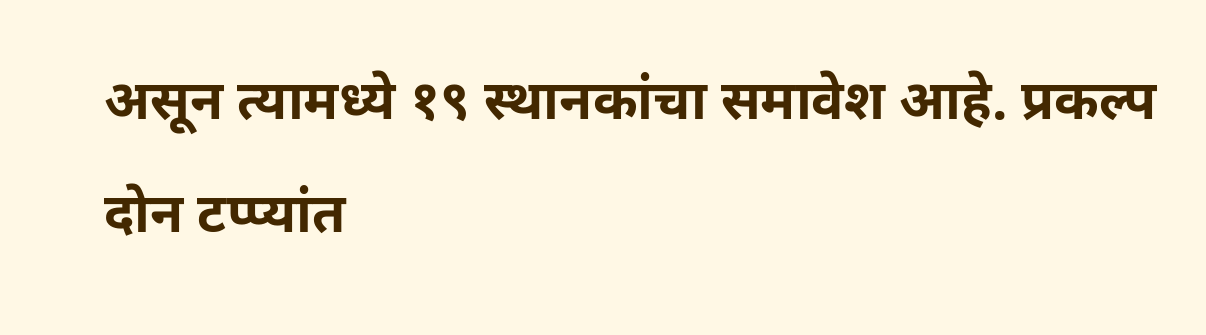असून त्यामध्ये १९ स्थानकांचा समावेश आहे. प्रकल्प दोन टप्प्यांत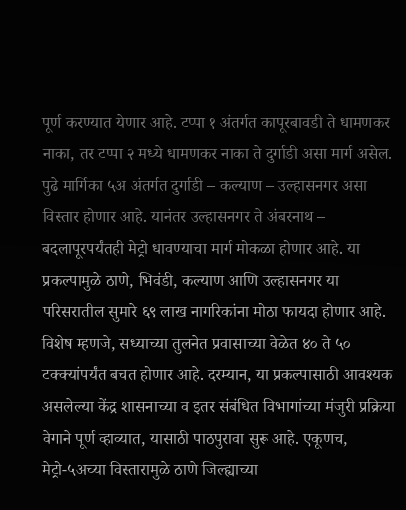पूर्ण करण्यात येणार आहे. टप्पा १ अंतर्गत कापूरबावडी ते धामणकर नाका, तर टप्पा २ मध्ये धामणकर नाका ते दुर्गाडी असा मार्ग असेल. पुढे मार्गिका ५अ अंतर्गत दुर्गाडी – कल्याण – उल्हासनगर असा विस्तार होणार आहे. यानंतर उल्हासनगर ते अंबरनाथ – बदलापूरपर्यंतही मेट्रो धावण्याचा मार्ग मोकळा होणार आहे. या प्रकल्पामुळे ठाणे, भिवंडी, कल्याण आणि उल्हासनगर या परिसरातील सुमारे ६९ लाख नागरिकांना मोठा फायदा होणार आहे. विशेष म्हणजे, सध्याच्या तुलनेत प्रवासाच्या वेळेत ४० ते ५० टक्क्यांपर्यंत बचत होणार आहे. दरम्यान, या प्रकल्पासाठी आवश्यक असलेल्या केंद्र शासनाच्या व इतर संबंधित विभागांच्या मंजुरी प्रक्रिया वेगाने पूर्ण व्हाव्यात, यासाठी पाठपुरावा सुरू आहे. एकूणच, मेट्रो-५अच्या विस्तारामुळे ठाणे जिल्ह्याच्या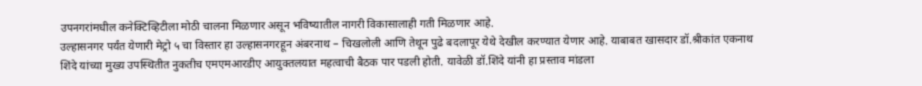उपनगरांमधील कनेक्टिव्हिटीला मोठी चालना मिळणार असून भविष्यातील नागरी विकासालाही गती मिळणार आहे.
उल्हासनगर पर्यंत येणारी मेट्रो ५ चा विस्तार हा उल्हासनगरहून अंबरनाथ – चिखलोली आणि तेथून पुढे बदलापूर येथे देखील करण्यात येणार आहे. याबाबत खासदार डॉ.श्रीकांत एकनाथ शिंदे यांच्या मुख्य उपस्थितीत नुकतीच एमएमआरडीए आयुक्तलयात महत्वाची बैठक पार पडली होती. यावेळी डॉ.शिंदे यांनी हा प्रस्ताव मांडला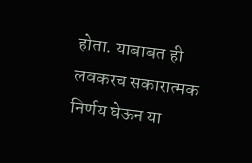होता. याबाबत ही लवकरच सकारात्मक निर्णय घेऊन या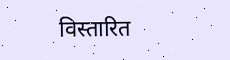विस्तारित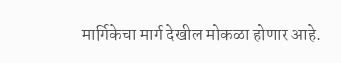मार्गिकेचा मार्ग देखील मोकळा होणार आहे.